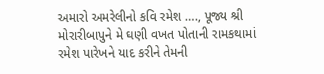અમારો અમરેલીનો કવિ રમેશ …., પૂજ્ય શ્રી મોરારીબાપુને મે ઘણી વખત પોતાની રામકથામાં રમેશ પારેખને યાદ કરીને તેમની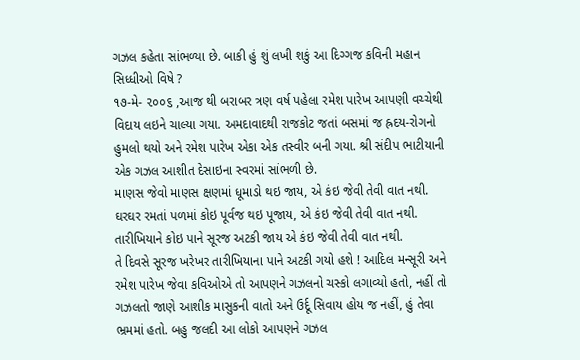ગઝલ કહેતા સાંભળ્યા છે. બાકી હું શું લખી શકું આ દિગ્ગજ કવિની મહાન સિધ્ધીઓ વિષે ?
૧૭-મે- ૨૦૦૬ ,આજ થી બરાબર ત્રણ વર્ષ પહેલા રમેશ પારેખ આપણી વચ્ચેથી વિદાય લઇને ચાલ્યા ગયા. અમદાવાદથી રાજકોટ જતાં બસમાં જ હ્રદય-રોગનો હુમલો થયો અને રમેશ પારેખ એકા એક તસ્વીર બની ગયા. શ્રી સંદીપ ભાટીયાની એક ગઝલ આશીત દેસાઇના સ્વરમાં સાંભળી છે.
માણસ જેવો માણસ ક્ષણમાં ધૂમાડો થઇ જાય, એ કંઇ જેવી તેવી વાત નથી.
ઘરઘર રમતાં પળમાં કોઇ પૂર્વજ થઇ પૂજાય, એ કંઇ જેવી તેવી વાત નથી.
તારીખિયાને કોઇ પાને સૂરજ અટકી જાય એ કંઇ જેવી તેવી વાત નથી.
તે દિવસે સૂરજ ખરેખર તારીખિયાના પાને અટકી ગયો હશે ! આદિલ મન્સૂરી અને રમેશ પારેખ જેવા કવિઓએ તો આપણને ગઝલનો ચસ્કો લગાવ્યો હતો, નહીં તો ગઝલતો જાણે આશીક માસુકની વાતો અને ઉર્દૂ સિવાય હોય જ નહીં, હું તેવા ભ્રમમાં હતો. બહુ જલદી આ લોકો આપણને ગઝલ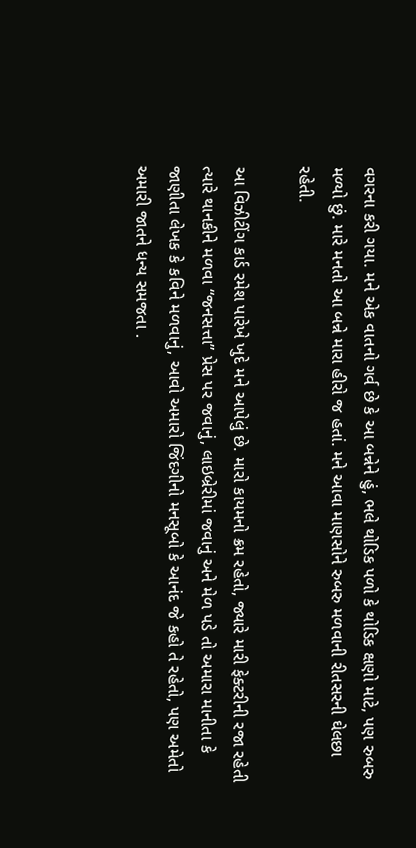વગરના કરી ગયા. મને એક વાતનો ગર્વ છે કે આ બન્નેને હું, ભલે થોડિક પળો કે થોડિક ક્ષણો માટે, પણ રુબરુ મળ્યો છું. મારે મનતો આ બન્ને મારા હીરો જ હતાં. મને આવા માણસોને રુબરુ મળવાની રીતસરની ઘેલછા રહેતી.

આ વિઝીટીંગ કાર્ડ રમેશ પારેખે ખુદે મને આપેલું છે. મારો કાયમનો ક્રમ રહેતો, જ્યારે મારી ફેક્ટરીની રજા રહેતી ત્યારે થાનકીને મળવા “જનસત્તા” પ્રેસ પર જવાનું, લાઇબ્રેરીમાં જવાનું અને મેળ પડે તો અમારા માનીતા કે જાણીતા લેખક કે કવિને મળવાનું, આવો અમારો જિંદગીનો મનસૂબો કે આનંદ જે કહો તે રહેતો, પણ અમેતો અમારી જાતને ધન્ય સમજતા .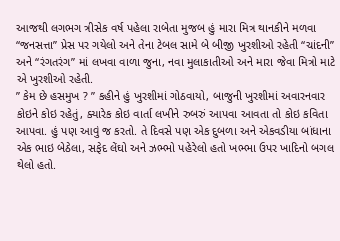આજથી લગભગ ત્રીસેક વર્ષ પહેલા રાબેતા મુજબ હું મારા મિત્ર થાનકીને મળવા “જનસત્તા” પ્રેસ પર ગયેલો અને તેના ટેબલ સામે બે બીજી ખુરશીઓ રહેતી “ચાંદની” અને “રંગતરંગ” માં લખવા વાળા જુના, નવા મુલાકાતીઓ અને મારા જેવા મિત્રો માટે એ ખુરશીઓ રહેતી.
” કેમ છે હસમુખ ? ” કહીને હું ખુરશીમાં ગોઠવાયો, બાજુની ખુરશીમાં અવારનવાર કોઇને કોઇ રહેતું, ક્યારેક કોઇ વાર્તા લખીને રુબરું આપવા આવતા તો કોઇ કવિતા આપવા. હું પણ આવું જ કરતો. તે દિવસે પણ એક દુબળા અને એકવડીયા બાંધાના એક ભાઇ બેઠેલા, સફેદ લેંઘો અને ઝભ્ભો પહેરેલો હતો ખભ્ભા ઉપર ખાદિનો બગલ થેલો હતો.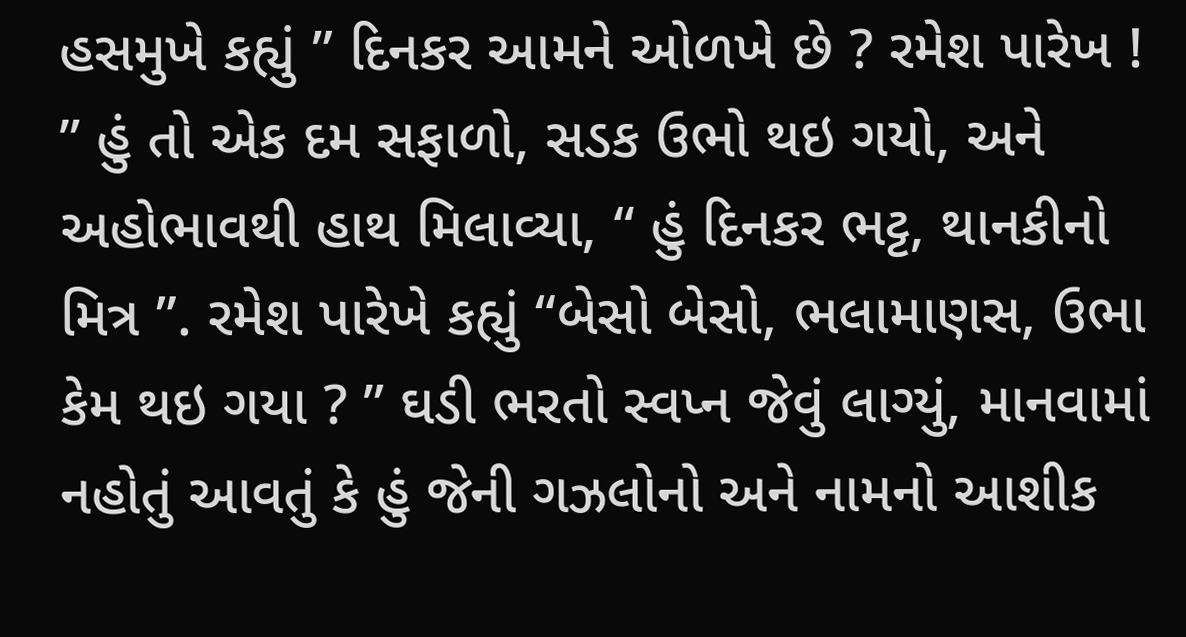હસમુખે કહ્યું ” દિનકર આમને ઓળખે છે ? રમેશ પારેખ ! ” હું તો એક દમ સફાળો, સડક ઉભો થઇ ગયો, અને અહોભાવથી હાથ મિલાવ્યા, “ હું દિનકર ભટ્ટ, થાનકીનો મિત્ર ”. રમેશ પારેખે કહ્યું “બેસો બેસો, ભલામાણસ, ઉભા કેમ થઇ ગયા ? ” ઘડી ભરતો સ્વપ્ન જેવું લાગ્યું, માનવામાં નહોતું આવતું કે હું જેની ગઝલોનો અને નામનો આશીક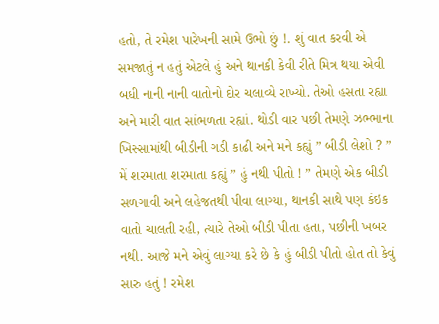હતો, તે રમેશ પારેખની સામે ઉભો છું !. શું વાત કરવી એ સમજાતું ન હતું એટલે હું અને થાનકી કેવી રીતે મિત્ર થયા એવી બધી નાની નાની વાતોનો દોર ચલાવ્યે રાખ્યો. તેઓ હસતા રહ્યા અને મારી વાત સાંભળતા રહ્યાં. થોડી વાર પછી તેમણે ઝભ્ભાના ખિસ્સામાંથી બીડીની ગડી કાઢી અને મને કહ્યું ” બીડી લેશો ? ” મેં શરમાતા શરમાતા કહ્યું ” હું નથી પીતો ! ” તેમણે એક બીડી સળગાવી અને લહેજતથી પીવા લાગ્યા, થાનકી સાથે પણ કંઇક વાતો ચાલતી રહી, ત્યારે તેઓ બીડી પીતા હતા, પછીની ખબર નથી. આજે મને એવું લાગ્યા કરે છે કે હું બીડી પીતો હોત તો કેવું સારુ હતું ! રમેશ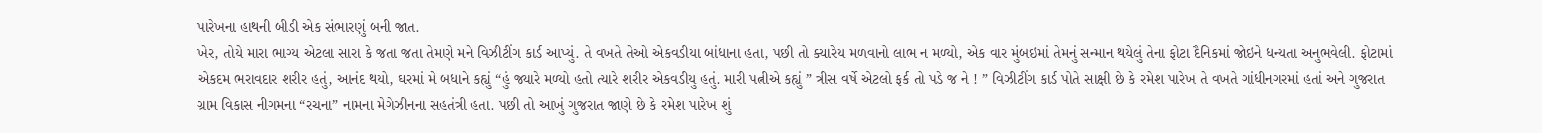પારેખના હાથની બીડી એક સંભારણું બની જાત.
ખેર, તોયે મારા ભાગ્ય એટલા સારા કે જતા જતા તેમણે મને વિઝીટીંગ કાર્ડ આપ્યું. તે વખતે તેઓ એકવડીયા બાંધાના હતા, પછી તો ક્યારેય મળવાનો લાભ ન મળ્યો, એક વાર મુંબઇમાં તેમનું સન્માન થયેલું તેના ફોટા દૈનિકમાં જોઇને ધન્યતા અનુભવેલી. ફોટામાં એકદમ ભરાવદાર શરીર હતું, આનંદ થયો, ઘરમાં મે બધાને કહ્યું “હું જ્યારે મળ્યો હતો ત્યારે શરીર એકવડીયુ હતું. મારી પત્નીએ કહ્યું ” ત્રીસ વર્ષે એટલો ફર્ક તો પડે જ ને ! ” વિઝીટીંગ કાર્ડ પોતે સાક્ષી છે કે રમેશ પારેખ તે વખતે ગાંધીનગરમાં હતાં અને ગુજરાત ગ્રામ વિકાસ નીગમના “રચના” નામના મેગેઝીનના સહતંત્રી હતા. પછી તો આખું ગુજરાત જાણે છે કે રમેશ પારેખ શું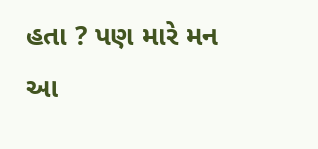હતા ? પણ મારે મન આ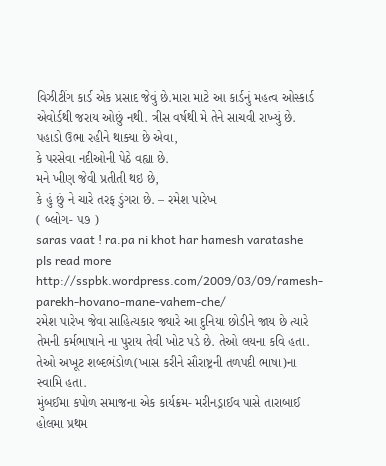વિઝીટીંગ કાર્ડ એક પ્રસાદ જેવું છે.મારા માટે આ કાર્ડનું મહત્વ ઓસ્કાર્ડ એવોર્ડથી જરાય ઓછું નથી. ત્રીસ વર્ષથી મે તેને સાચવી રાખ્યું છે.
પહાડો ઉભા રહીને થાક્યા છે એવા,
કે પરસેવા નદીઓની પેઠે વહ્યા છે.
મને ખીણ જેવી પ્રતીતી થઇ છે,
કે હું છું ને ચારે તરફ ડુંગરા છે. – રમેશ પારેખ
( બ્લોગ- ૫૭ )
saras vaat ! ra.pa ni khot har hamesh varatashe
pls read more http://sspbk.wordpress.com/2009/03/09/ramesh-parekh-hovano-mane-vahem-che/
રમેશ પારેખ જેવા સાહિત્યકાર જ્યારે આ દુનિયા છોડીને જાય છે ત્યારે તેમની કર્મભાષાને ના પુરાય તેવી ખોટ પડે છે. તેઓ લયના કવિ હતા. તેઓ અખૂટ શબ્દભંડોળ(ખાસ કરીને સૌરાષ્ટ્રની તળપદી ભાષા)ના સ્વામિ હતા.
મુંબઈમા કપોળ સમાજના એક કાર્યક્રમ- મરીનડ્રાઈવ પાસે તારાબાઈ હોલમા પ્રથમ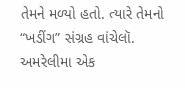તેમને મળ્યો હતો. ત્યારે તેમનો “ખડીંગ” સંગ્રહ વાંચેલૉ. અમરેલીમા એક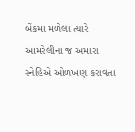બેંકમા મળેલા ત્યારે
આમરેલીના જ અમારા સ્નેહિએ ઓળખણ કરાવતા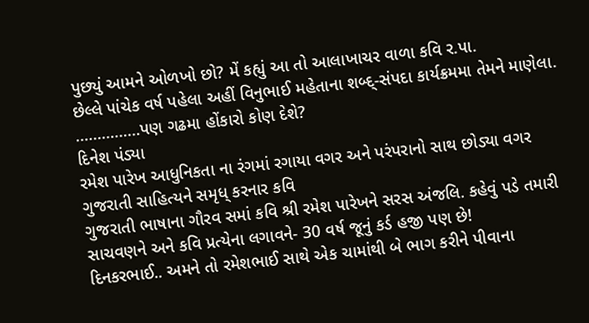પુછ્યું આમને ઓળખો છો? મેં કહ્યું આ તો આલાખાચર વાળા કવિ ર.પા.
છેલ્લે પાંચેક વર્ષ પહેલા અહીં વિનુભાઈ મહેતાના શબ્દ્-સંપદા કાર્યક્રમમા તેમને માણેલા.
……………પણ ગઢમા હોંકારો કોણ દેશે?
દિનેશ પંડ્યા
રમેશ પારેખ આધુનિકતા ના રંગમાં રગાયા વગર અને પરંપરાનો સાથ છોડ્યા વગર ગુજરાતી સાહિત્યને સમૃધ્ કરનાર કવિ
ગુજરાતી ભાષાના ગૌરવ સમાં કવિ શ્રી રમેશ પારેખને સરસ અંજલિ. કહેવું પડે તમારી સાચવણને અને કવિ પ્રત્યેના લગાવને- 30 વર્ષ જૂનું કર્ડ હજી પણ છે!
દિનકરભાઈ.. અમને તો રમેશભાઈ સાથે એક ચામાંથી બે ભાગ કરીને પીવાના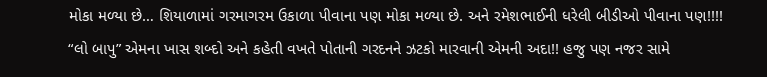મોકા મળ્યા છે… શિયાળામાં ગરમાગરમ ઉકાળા પીવાના પણ મોકા મળ્યા છે. અને રમેશભાઈની ધરેલી બીડીઓ પીવાના પણ!!!!
“લો બાપુ” એમના ખાસ શબ્દો અને કહેતી વખતે પોતાની ગરદનને ઝટકો મારવાની એમની અદા!! હજુ પણ નજર સામે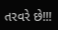તરવરે છે!!!